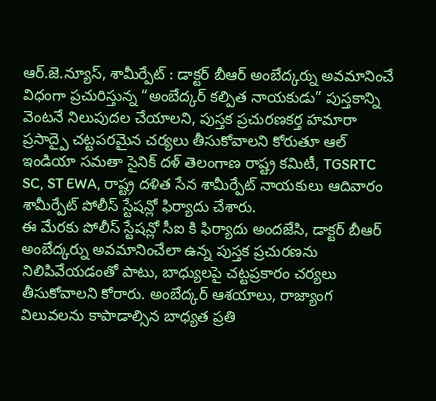ఆర్.జె.న్యూస్, శామీర్పేట్ : డాక్టర్ బీఆర్ అంబేద్కర్ను అవమానించే విధంగా ప్రచురిస్తున్న “అంబేద్కర్ కల్పిత నాయకుడు” పుస్తకాన్ని వెంటనే నిలుపుదల చేయాలని, పుస్తక ప్రచురణకర్త హమారా ప్రసాద్పై చట్టపరమైన చర్యలు తీసుకోవాలని కోరుతూ ఆల్ ఇండియా సమతా సైనిక్ దళ్ తెలంగాణ రాష్ట్ర కమిటీ, TGSRTC SC, ST EWA, రాష్ట్ర దళిత సేన శామీర్పేట్ నాయకులు ఆదివారం శామీర్పేట్ పోలీస్ స్టేషన్లో ఫిర్యాదు చేశారు.
ఈ మేరకు పోలీస్ స్టేషన్లో సీఐ కి ఫిర్యాదు అందజేసి, డాక్టర్ బీఆర్ అంబేద్కర్ను అవమానించేలా ఉన్న పుస్తక ప్రచురణను నిలిపివేయడంతో పాటు, బాధ్యులపై చట్టప్రకారం చర్యలు తీసుకోవాలని కోరారు. అంబేద్కర్ ఆశయాలు, రాజ్యాంగ విలువలను కాపాడాల్సిన బాధ్యత ప్రతి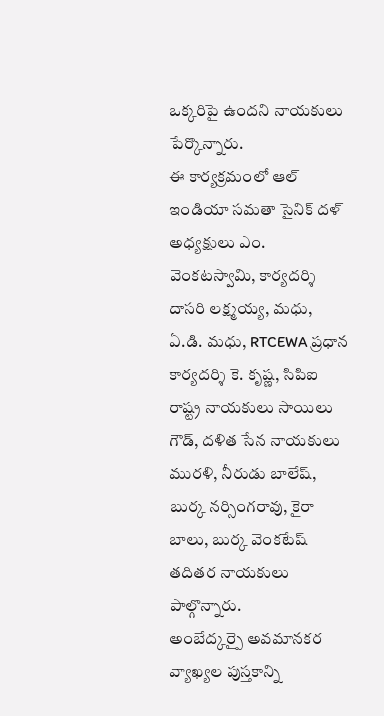ఒక్కరిపై ఉందని నాయకులు పేర్కొన్నారు.
ఈ కార్యక్రమంలో ఆల్ ఇండియా సమతా సైనిక్ దళ్ అధ్యక్షులు ఎం. వెంకటస్వామి, కార్యదర్శి దాసరి లక్ష్మయ్య, మధు, ఏ.డి. మధు, RTCEWA ప్రధాన కార్యదర్శి కె. కృష్ణ, సిపిఐ రాష్ట్ర నాయకులు సాయిలు గౌడ్, దళిత సేన నాయకులు మురళి, నీరుడు బాలేష్, బుర్క నర్సింగరావు, కైరా బాలు, బుర్క వెంకటేష్ తదితర నాయకులు పాల్గొన్నారు.
అంబేద్కర్పై అవమానకర వ్యాఖ్యల పుస్తకాన్ని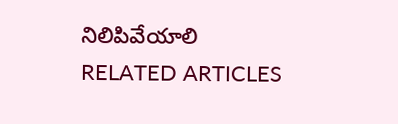నిలిపివేయాలి
RELATED ARTICLES